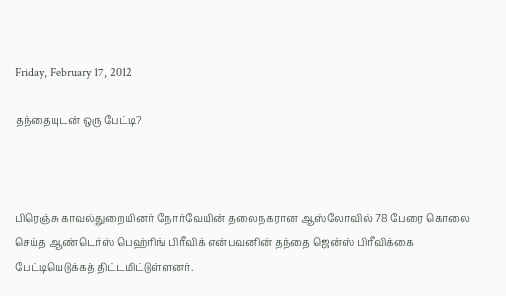Friday, February 17, 2012

தந்தையுடன் ஒரு பேட்டி?



பிரெஞ்சு காவல்துறையினர் நோர்வேயின் தலைநகரான ஆஸ்லோவில் 78 பேரை கொலை செய்த ஆண்டெர்ஸ் பெஹ்ரிங் பிரீவிக் என்பவனின் தந்தை ஜென்ஸ் பிரீவிக்கை பேட்டியெடுக்கத் திட்டமிட்டுள்ளனர்.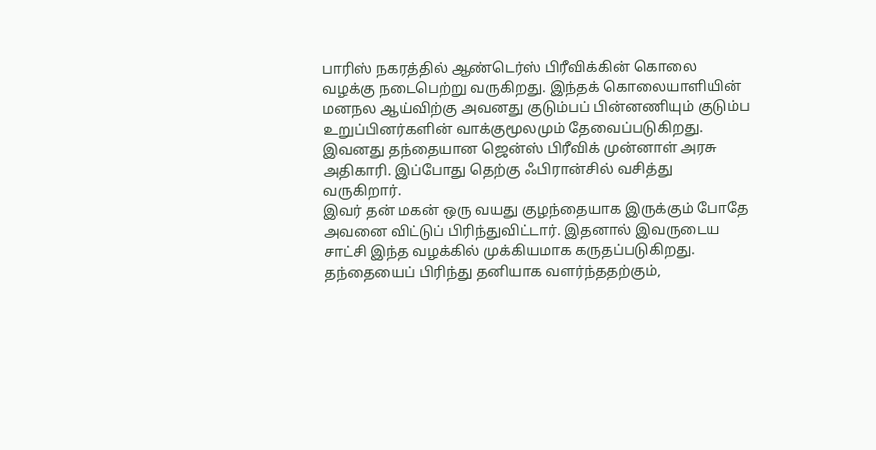பாரிஸ் நகரத்தில் ஆண்டெர்ஸ் பிரீவிக்கின் கொலை வழக்கு நடைபெற்று வருகிறது. இந்தக் கொலையாளியின் மனநல ஆய்விற்கு அவனது குடும்பப் பின்னணியும் குடும்ப உறுப்பினர்களின் வாக்குமூலமும் தேவைப்படுகிறது.
இவனது தந்தையான ஜென்ஸ் பிரீவிக் முன்னாள் அரசு அதிகாரி. இப்போது தெற்கு ஃபிரான்சில் வசித்து வருகிறார்.
இவர் தன் மகன் ஒரு வயது குழந்தையாக இருக்கும் போதே அவனை விட்டுப் பிரிந்துவிட்டார். இதனால் இவருடைய சாட்சி இந்த வழக்கில் முக்கியமாக கருதப்படுகிறது.
தந்தையைப் பிரிந்து தனியாக வளர்ந்ததற்கும்,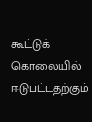கூட்டுக் கொலையில் ஈடுபட்டதற்கும்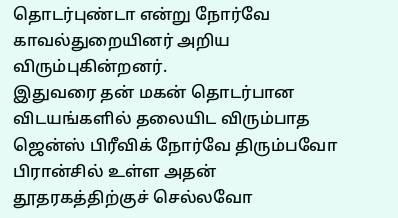தொடர்புண்டா என்று நோர்வே காவல்துறையினர் அறிய விரும்புகின்றனர்.
இதுவரை தன் மகன் தொடர்பான விடயங்களில் தலையிட விரும்பாத ஜென்ஸ் பிரீவிக் நோர்வே திரும்பவோ பிரான்சில் உள்ள அதன் தூதரகத்திற்குச் செல்லவோ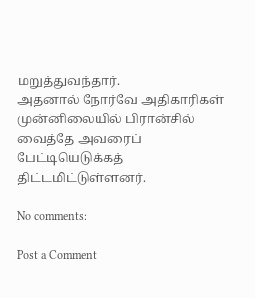மறுத்துவந்தார்.
அதனால் நோர்வே அதிகாரிகள் முன்னிலையில் பிரான்சில் வைத்தே அவரைப் பேட்டியெடுக்கத் திட்டமிட்டுள்ளனர்.

No comments:

Post a Comment